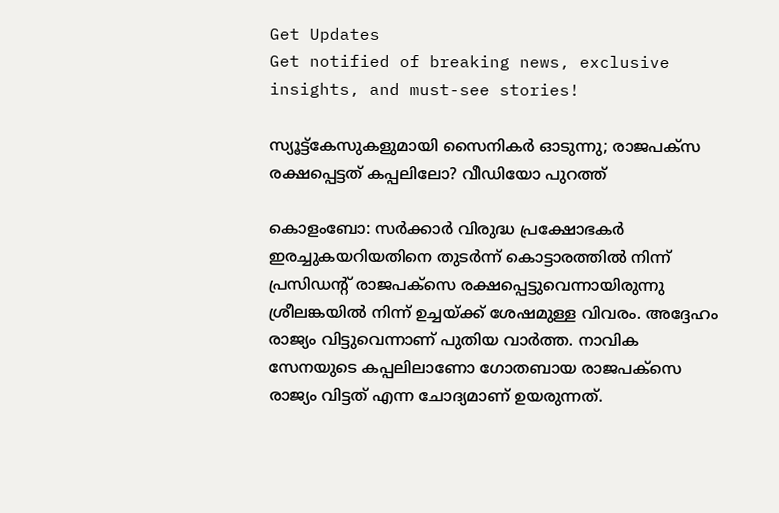Get Updates
Get notified of breaking news, exclusive insights, and must-see stories!

സ്യൂട്ട്‌കേസുകളുമായി സൈനികര്‍ ഓടുന്നു; രാജപക്‌സ രക്ഷപ്പെട്ടത് കപ്പലിലോ? വീഡിയോ പുറത്ത്

കൊളംബോ: സര്‍ക്കാര്‍ വിരുദ്ധ പ്രക്ഷോഭകര്‍ ഇരച്ചുകയറിയതിനെ തുടര്‍ന്ന് കൊട്ടാരത്തില്‍ നിന്ന് പ്രസിഡന്റ് രാജപക്‌സെ രക്ഷപ്പെട്ടുവെന്നായിരുന്നു ശ്രീലങ്കയില്‍ നിന്ന് ഉച്ചയ്ക്ക് ശേഷമുള്ള വിവരം. അദ്ദേഹം രാജ്യം വിട്ടുവെന്നാണ് പുതിയ വാര്‍ത്ത. നാവിക സേനയുടെ കപ്പലിലാണോ ഗോതബായ രാജപക്‌സെ രാജ്യം വിട്ടത് എന്ന ചോദ്യമാണ് ഉയരുന്നത്.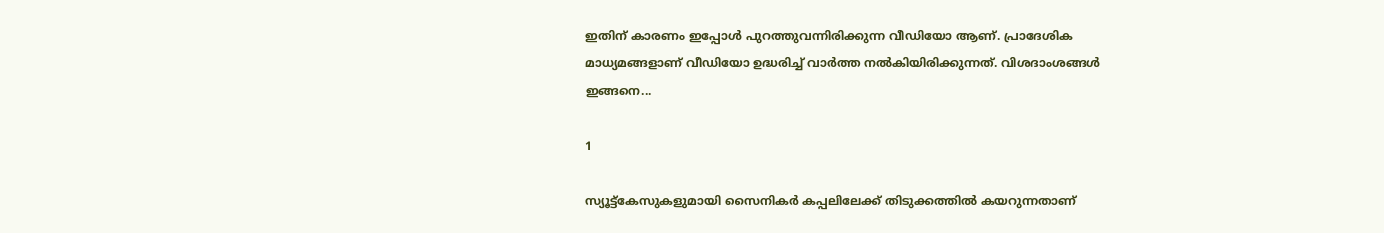ഇതിന് കാരണം ഇപ്പോള്‍ പുറത്തുവന്നിരിക്കുന്ന വീഡിയോ ആണ്. പ്രാദേശിക മാധ്യമങ്ങളാണ് വീഡിയോ ഉദ്ധരിച്ച് വാര്‍ത്ത നല്‍കിയിരിക്കുന്നത്. വിശദാംശങ്ങള്‍ ഇങ്ങനെ...

1

സ്യൂട്ട്‌കേസുകളുമായി സൈനികര്‍ കപ്പലിലേക്ക് തിടുക്കത്തില്‍ കയറുന്നതാണ്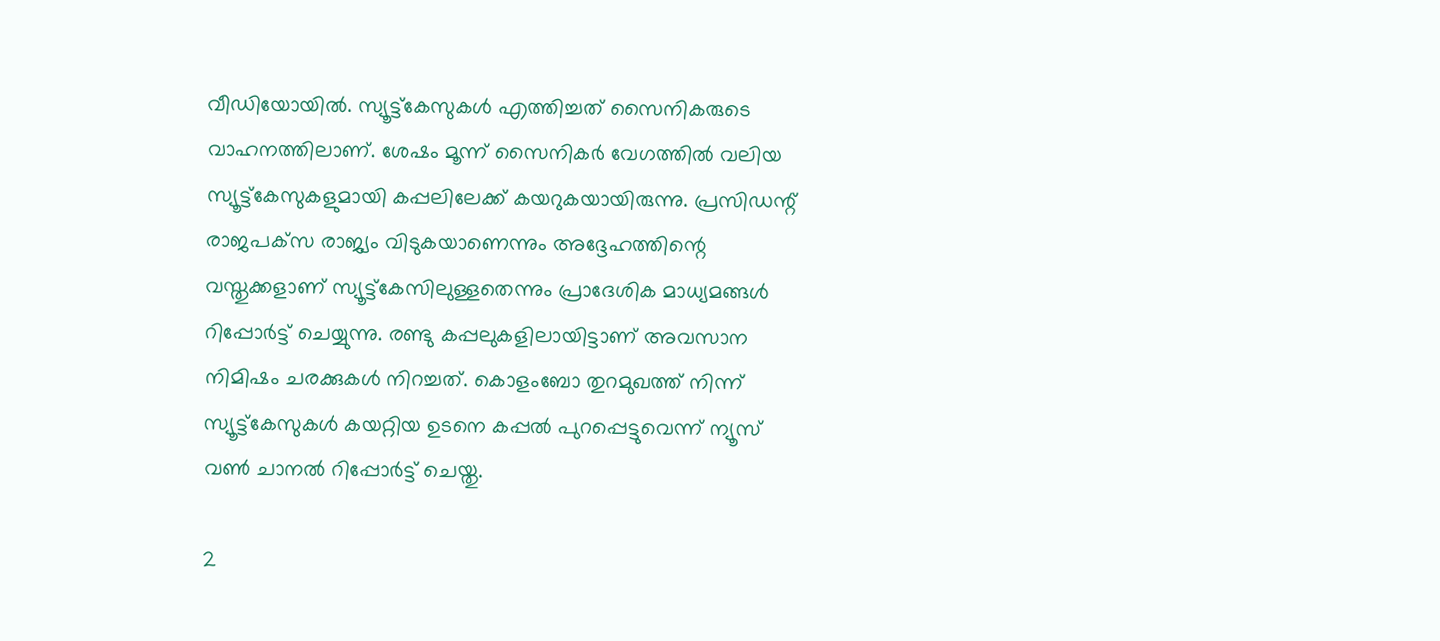വീഡിയോയില്‍. സ്യൂട്ട്‌കേസുകള്‍ എത്തിച്ചത് സൈനികരുടെ വാഹനത്തിലാണ്. ശേഷം മൂന്ന് സൈനികര്‍ വേഗത്തില്‍ വലിയ സ്യൂട്ട്‌കേസുകളുമായി കപ്പലിലേക്ക് കയറുകയായിരുന്നു. പ്രസിഡന്റ് രാജപക്‌സ രാജ്യം വിടുകയാണെന്നും അദ്ദേഹത്തിന്റെ വസ്തുക്കളാണ് സ്യൂട്ട്‌കേസിലുള്ളതെന്നും പ്രാദേശിക മാധ്യമങ്ങള്‍ റിപ്പോര്‍ട്ട് ചെയ്യുന്നു. രണ്ടു കപ്പലുകളിലായിട്ടാണ് അവസാന നിമിഷം ചരക്കുകള്‍ നിറച്ചത്. കൊളംബോ തുറമുഖത്ത് നിന്ന് സ്യൂട്ട്‌കേസുകള്‍ കയറ്റിയ ഉടനെ കപ്പല്‍ പുറപ്പെട്ടുവെന്ന് ന്യൂസ് വണ്‍ ചാനല്‍ റിപ്പോര്‍ട്ട് ചെയ്തു.

2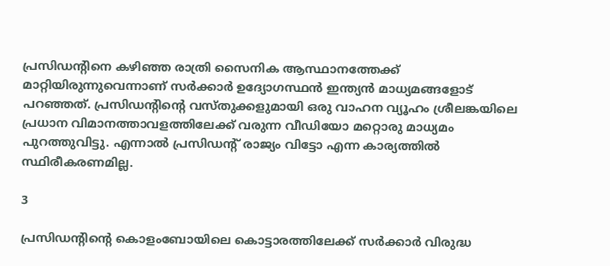പ്രസിഡന്റിനെ കഴിഞ്ഞ രാത്രി സൈനിക ആസ്ഥാനത്തേക്ക് മാറ്റിയിരുന്നുവെന്നാണ് സര്‍ക്കാര്‍ ഉദ്യോഗസ്ഥന്‍ ഇന്ത്യന്‍ മാധ്യമങ്ങളോട് പറഞ്ഞത്. പ്രസിഡന്റിന്റെ വസ്തുക്കളുമായി ഒരു വാഹന വ്യൂഹം ശ്രീലങ്കയിലെ പ്രധാന വിമാനത്താവളത്തിലേക്ക് വരുന്ന വീഡിയോ മറ്റൊരു മാധ്യമം പുറത്തുവിട്ടു. എന്നാല്‍ പ്രസിഡന്റ് രാജ്യം വിട്ടോ എന്ന കാര്യത്തില്‍ സ്ഥിരീകരണമില്ല.

3

പ്രസിഡന്റിന്റെ കൊളംബോയിലെ കൊട്ടാരത്തിലേക്ക് സര്‍ക്കാര്‍ വിരുദ്ധ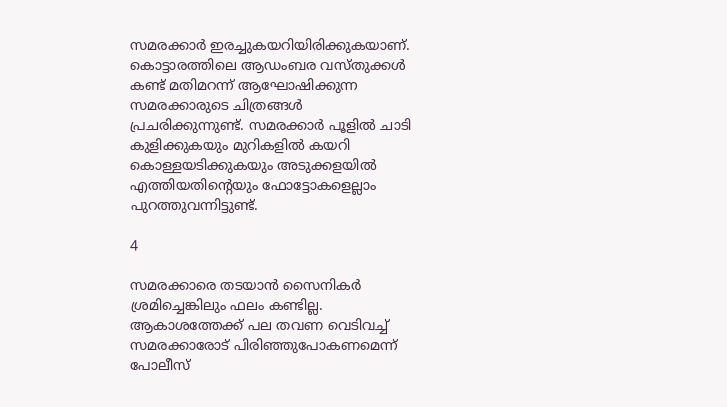സമരക്കാര്‍ ഇരച്ചുകയറിയിരിക്കുകയാണ്. കൊട്ടാരത്തിലെ ആഡംബര വസ്തുക്കള്‍ കണ്ട് മതിമറന്ന് ആഘോഷിക്കുന്ന സമരക്കാരുടെ ചിത്രങ്ങള്‍ പ്രചരിക്കുന്നുണ്ട്. സമരക്കാര്‍ പൂളില്‍ ചാടി കുളിക്കുകയും മുറികളില്‍ കയറി കൊള്ളയടിക്കുകയും അടുക്കളയില്‍ എത്തിയതിന്റെയും ഫോട്ടോകളെല്ലാം പുറത്തുവന്നിട്ടുണ്ട്.

4

സമരക്കാരെ തടയാന്‍ സൈനികര്‍ ശ്രമിച്ചെങ്കിലും ഫലം കണ്ടില്ല. ആകാശത്തേക്ക് പല തവണ വെടിവച്ച് സമരക്കാരോട് പിരിഞ്ഞുപോകണമെന്ന് പോലീസ്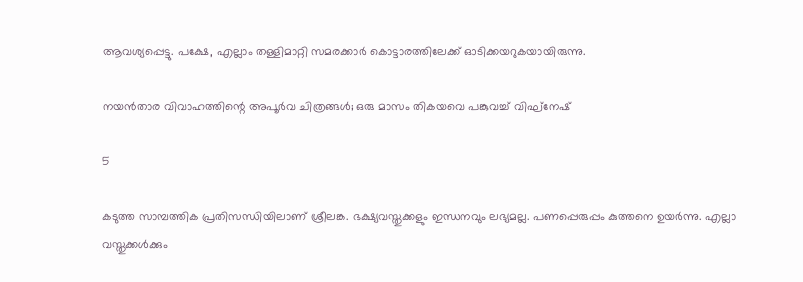ആവശ്യപ്പെട്ടു. പക്ഷേ, എല്ലാം തള്ളിമാറ്റി സമരക്കാര്‍ കൊട്ടാരത്തിലേക്ക് ഓടിക്കയറുകയായിരുന്നു.

നയന്‍താര വിവാഹത്തിന്റെ അപൂര്‍വ ചിത്രങ്ങള്‍; ഒരു മാസം തികയവെ പങ്കുവച്ച് വിഘ്‌നേഷ്

5

കടുത്ത സാമ്പത്തിക പ്രതിസന്ധിയിലാണ് ശ്രീലങ്ക. ഭക്ഷ്യവസ്തുക്കളും ഇന്ധനവും ലഭ്യമല്ല. പണപ്പെരുപ്പം കുത്തനെ ഉയര്‍ന്നു. എല്ലാ വസ്തുക്കള്‍ക്കും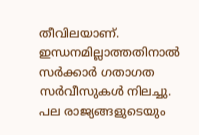തീവിലയാണ്. ഇന്ധനമില്ലാത്തതിനാല്‍ സര്‍ക്കാര്‍ ഗതാഗത സര്‍വീസുകള്‍ നിലച്ചു. പല രാജ്യങ്ങളുടെയും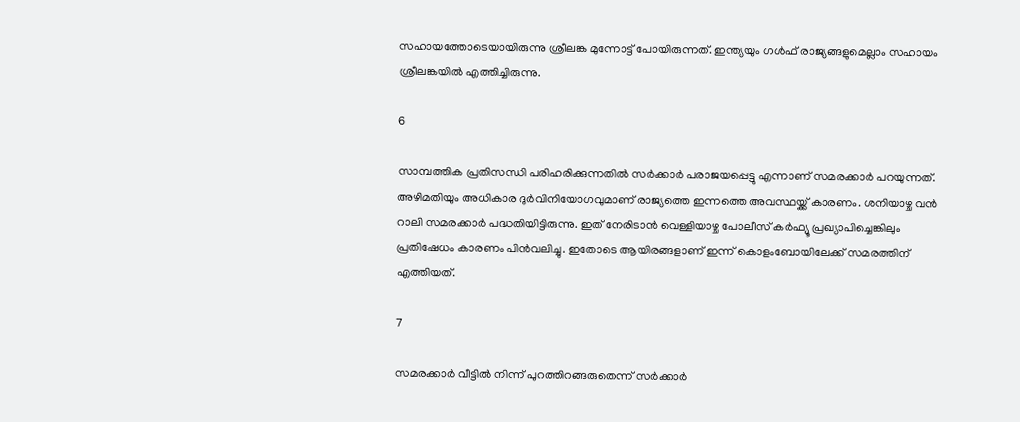സഹായത്തോടെയായിരുന്നു ശ്രീലങ്ക മുന്നോട്ട് പോയിരുന്നത്. ഇന്ത്യയും ഗള്‍ഫ് രാജ്യങ്ങളുമെല്ലാം സഹായം ശ്രീലങ്കയില്‍ എത്തിച്ചിരുന്നു.

6

സാമ്പത്തിക പ്രതിസന്ധി പരിഹരിക്കുന്നതില്‍ സര്‍ക്കാര്‍ പരാജയപ്പെട്ടു എന്നാണ് സമരക്കാര്‍ പറയുന്നത്. അഴിമതിയും അധികാര ദുര്‍വിനിയോഗവുമാണ് രാജ്യത്തെ ഇന്നത്തെ അവസ്ഥയ്ക്ക് കാരണം. ശനിയാഴ്ച വന്‍ റാലി സമരക്കാര്‍ പദ്ധതിയിട്ടിരുന്നു. ഇത് നേരിടാന്‍ വെള്ളിയാഴ്ച പോലീസ് കര്‍ഫ്യൂ പ്രഖ്യാപിച്ചെങ്കിലും പ്രതിഷേധം കാരണം പിന്‍വലിച്ചു. ഇതോടെ ആയിരങ്ങളാണ് ഇന്ന് കൊളംബോയിലേക്ക് സമരത്തിന് എത്തിയത്.

7

സമരക്കാര്‍ വീട്ടില്‍ നിന്ന് പുറത്തിറങ്ങരുതെന്ന് സര്‍ക്കാര്‍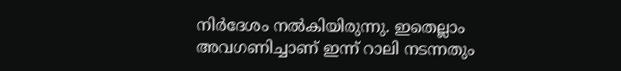നിര്‍ദേശം നല്‍കിയിരുന്നു. ഇതെല്ലാം അവഗണിച്ചാണ് ഇന്ന് റാലി നടന്നതും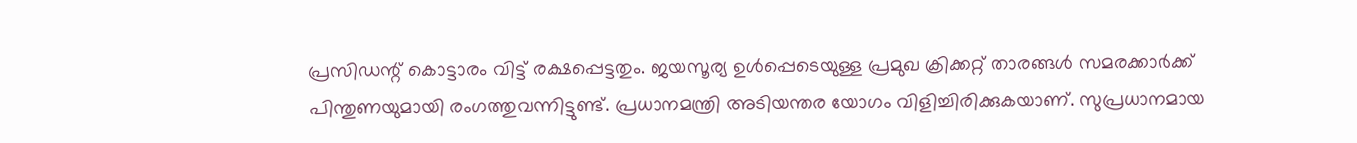പ്രസിഡന്റ് കൊട്ടാരം വിട്ട് രക്ഷപ്പെട്ടതും. ജയസൂര്യ ഉള്‍പ്പെടെയുള്ള പ്രമുഖ ക്രിക്കറ്റ് താരങ്ങള്‍ സമരക്കാര്‍ക്ക് പിന്തുണയുമായി രംഗത്തുവന്നിട്ടുണ്ട്. പ്രധാനമന്ത്രി അടിയന്തര യോഗം വിളിച്ചിരിക്കുകയാണ്. സുപ്രധാനമായ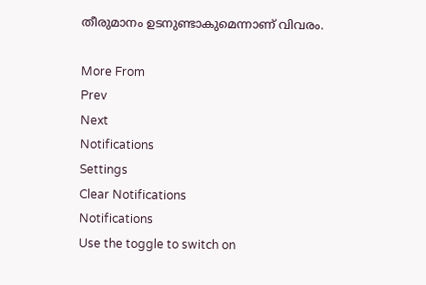തീരുമാനം ഉടനുണ്ടാകുമെന്നാണ് വിവരം.

More From
Prev
Next
Notifications
Settings
Clear Notifications
Notifications
Use the toggle to switch on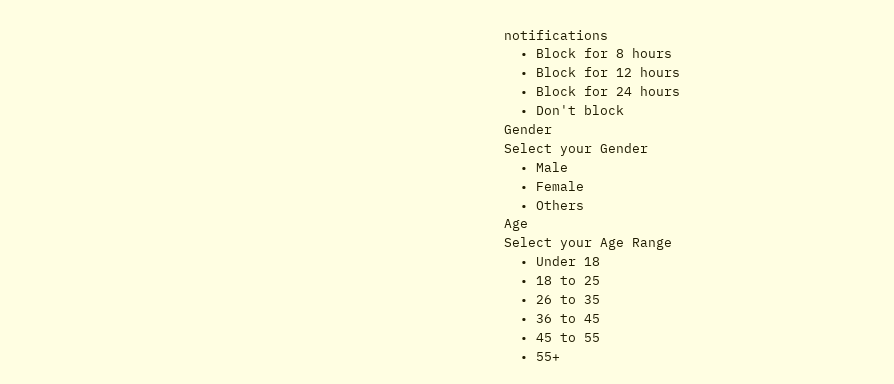notifications
  • Block for 8 hours
  • Block for 12 hours
  • Block for 24 hours
  • Don't block
Gender
Select your Gender
  • Male
  • Female
  • Others
Age
Select your Age Range
  • Under 18
  • 18 to 25
  • 26 to 35
  • 36 to 45
  • 45 to 55
  • 55+